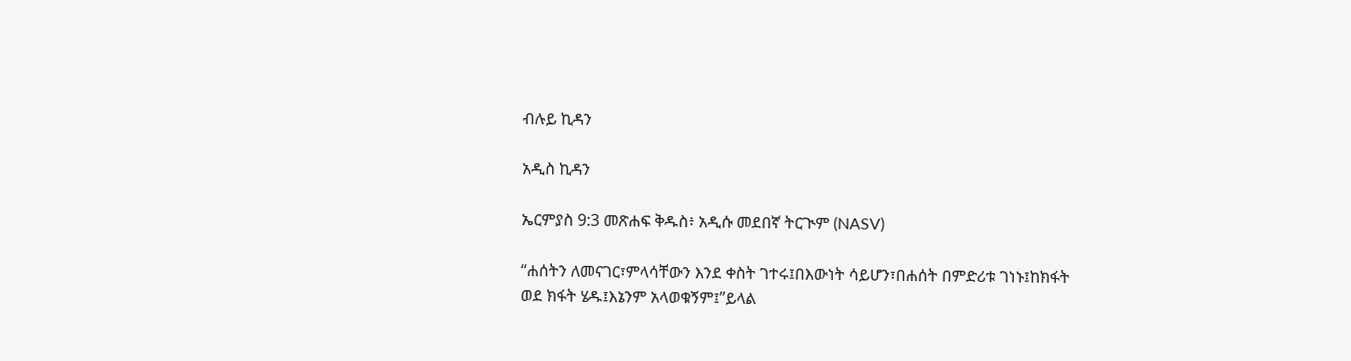ብሉይ ኪዳን

አዲስ ኪዳን

ኤርምያስ 9:3 መጽሐፍ ቅዱስ፥ አዲሱ መደበኛ ትርጒም (NASV)

“ሐሰትን ለመናገር፣ምላሳቸውን እንደ ቀስት ገተሩ፤በእውነት ሳይሆን፣በሐሰት በምድሪቱ ገነኑ፤ከክፋት ወደ ክፋት ሄዱ፤እኔንም አላወቁኝም፤”ይላል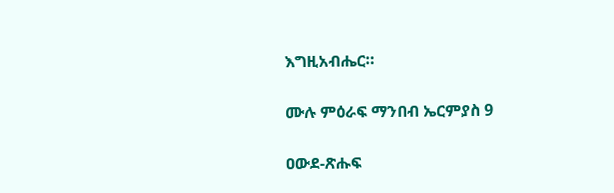እግዚአብሔር።

ሙሉ ምዕራፍ ማንበብ ኤርምያስ 9

ዐውደ-ጽሑፍ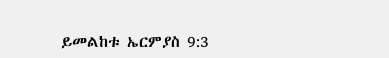ይመልከቱ ኤርምያስ 9:3